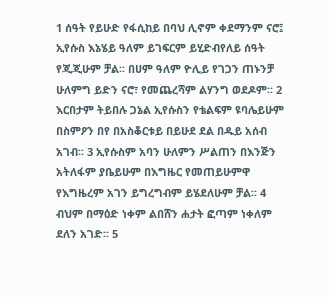1 ሰዓት የይሁድ የፋሲከይ በባህ ሊኖም ቀደማንም ናሮ፤ ኢየሱስ እኔሄይ ዓለም ይገፍርም ይሂድብየለይ ሰዓት የጂጂሁም ቻል፡፡ በሀም ዓለም ዮሊይ የገጋን ጠኑንቻ ሁለምግ ይድን ናሮ፣ የመጨረሻም ልሃንግ ወደዶም፡፡ 2 እርበታም ትይበሉ ጋኔል ኢየሱስን የቴልፍም ዩባሌይሁም በስምዖን በየ በአስቆርቱይ በይሁደ ደል በዱይ አሰብ አገብ፡፡ 3 ኢየሱስም አባን ሁለምን ሥልጠን በእንጅን አትለፋም ያቤይሁም በእግዜር የመጠይሁምዋ የእግዜረም አገን ይግረግብም ይሄደለሁም ቻል፡፡ 4 ብህም በማዕድ ነቀም ልበሸን ሐታት ፎጣም ነቀለም ደለን አገድ፡፡ 5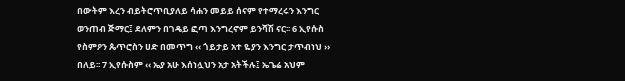በውትም እረን ብይትሮጥቢያለይ ሳሐን መይይ ሰናም የተማረሩን እንግር ወንጠብ ጅማር፤ ደለምን በገዴይ ፎጣ እንግረኖም ይንሻሽ ናር፡፡ 6 ኢየሱስ የስምዖን ጴጥሮስን ሀድ በመጥግ ‹‹ ጎይታይ አተ ዬያን እንግር ታጥብነህ ›› በለይ፡፡ 7 ኢየሱስም ‹‹ ኤያ አሁ እሰነሏህን አታ አትችሉ፤ ኤጌሬ አህም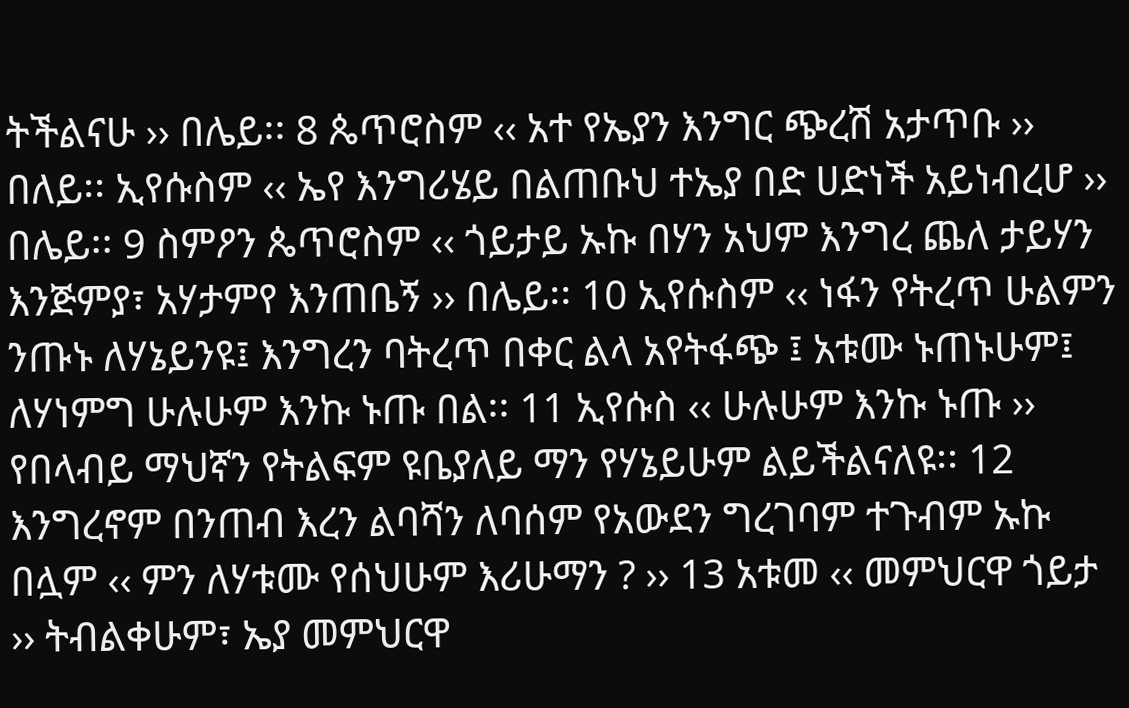ትችልናሁ ›› በሌይ፡፡ 8 ጴጥሮስም ‹‹ አተ የኤያን እንግር ጭረሽ አታጥቡ ›› በለይ፡፡ ኢየሱስም ‹‹ ኤየ እንግሪሄይ በልጠቡህ ተኤያ በድ ሀድነች አይነብረሆ ›› በሌይ፡፡ 9 ስምዖን ጴጥሮስም ‹‹ ጎይታይ ኡኩ በሃን አህም እንግረ ጨለ ታይሃን እንጅምያ፣ አሃታምየ እንጠቤኝ ›› በሌይ፡፡ 10 ኢየሱስም ‹‹ ነፋን የትረጥ ሁልምን ንጡኑ ለሃኔይንዩ፤ እንግረን ባትረጥ በቀር ልላ አየትፋጭ ፤ አቱሙ ኑጠኑሁም፤ ለሃነምግ ሁሉሁም እንኩ ኑጡ በል፡፡ 11 ኢየሱስ ‹‹ ሁሉሁም እንኩ ኑጡ ›› የበላብይ ማህኛን የትልፍም ዩቤያለይ ማን የሃኔይሁም ልይችልናለዩ፡፡ 12 እንግረኖም በንጠብ እረን ልባሻን ለባሰም የአውደን ግረገባም ተጉብም ኡኩ በሏም ‹‹ ምን ለሃቱሙ የሰህሁም እሪሁማን ? ›› 13 አቱመ ‹‹ መምህርዋ ጎይታ ›› ትብልቀሁም፣ ኤያ መምህርዋ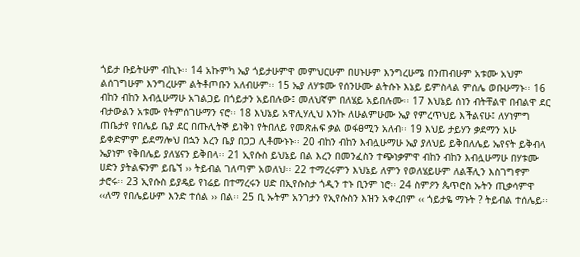ጎይታ ቡይትሁም ብኪኑ፡፡ 14 አኩምካ ኤያ ጎይታሁምዋ መምህርሁም በሀኑሁም እንግረሁሜ በንጠብሁም አቱሙ አህም ልሰገግሁም እንግረሁም ልትቶጦቡን አለብሁም፡፡ 15 ኤያ ለሃቱሙ የሰንሁሙ ልትሱኑ እኔይ ይምስላል ምሰሌ ወቡሁማኑ፡፡ 16 ብከን ብከን እብሏሁማሁ አገልጋይ በጎይታን አይበሉው፤ መለህኛም በለሄይ አይበሉሙ፡፡ 17 እህኔይ ሰነን ብትቸልዋ በብልዋ ደር ብታውልን አቱሙ የትምሰገሁማን ናሮ፡፡ 18 እህኔይ አዋሊሃሊህ እንኩ ለሁልምሁሙ ኤያ የምረጥህይ እችልናሁ፤ ለሃነምግ ጠቤታየ የበሌይ ቤያ ደር በጡሊትኞ ይነቅነ የትበለይ የመጽሐፍ ቃል ወፋፀሚን አለብ፡፡ 19 እህይ ታይሃን ቃደማን አሁ ይቀድምም ይደማሎህ በኋን እረን ቤያ በጋጋ ሊቶሙኑኑ፡፡ 20 ብከን ብከን እብሏሁማሁ ኤያ ያለህይ ይቅበለሌይ ኤየናት ይቅብላ ኤያነም የቅበሌይ ያለሄናን ይቅበላ፡፡ 21 ኢየሱስ ይህኔይ በል እረን በመንፈስን ተጭነቃምዋ ብከን ብከን እብሏሁማሁ በሃቱሙ ሀድን ያትልፍንም ይቤኘ ›› ትይብል ገለጣም አወለህ፡፡ 22 ተማረሩምን እህኔይ ለምን የወለሄይሁም ለልቾሊን እስገግኖም ታሮሩ፡፡ 23 ኢየሱስ ይያዴይ የነሬይ በተማረሩን ሀድ በኢየሱስታ ጎዲን ተኑ ቢንም ነሮ፡፡ 24 ስምዖን ጴጥሮስ ኡትን ጢቃሳምዋ ‹‹ለማ የበሌይሁም እንድ ተሰል ›› በል፡፡ 25 ቢ ኡትም አንገታን የኢየሱስን እዝን አቀረበም ‹‹ ጎይታዬ ማኑት ? ትይብል ተሰሌይ፡፡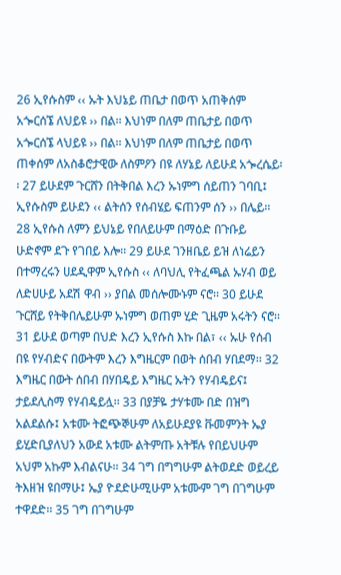26 ኢየሱስም ‹‹ ኡት እህኔይ ጠቤታ በወጥ አጠቅሰም አጐርሰኜ ለህይዩ ›› በል፡፡ እህነም በለም ጠቤታይ በወጥ አጐርሰኜ ላህይዩ ›› በል፡፡ እህነም በለም ጠቤታይ በወጥ ጠቀሰም ለአስቆሮታዊው ለስምዖን በዩ ለሃኔይ ለይሁደ አጐረሴይ፡፡ 27 ይሁደም ጉርሸን በትቅበል እረን ኡነምግ ሰይጠን ገባቢ፤ ኢየሱስም ይሁደን ‹‹ ልትሰን የሰብሄይ ፍጠንም ሰን ›› በሌይ፡፡ 28 ኢየሱስ ለምን ይህኔይ የበለይሁም በማዕድ በጉቡይ ሁድኖም ደጉ የገበይ እሎ፡፡ 29 ይሁደ ገንዘቤይ ይዝ ለነሬይን በተማረሩን ሀደዲዋም ኢየሱስ ‹‹ ለባህሊ የትፈጫል ኡሃብ ወይ ለድሀሁይ አደሽ ዋብ ›› ያበል መሰሎሙኑም ናሮ፡፡ 30 ይሁደ ጉርሸይ የትቅበሌይሁም ኡነምግ ወጠም ሂድ ጊዜም አሩትን ናሮ፡፡ 31 ይሁደ ወጣም በህድ እረን ኢየሱስ እኩ በል፣ ‹‹ ኡሁ የሰብ በዩ የሃብድና በውትም እረን እግዜርም በወት ሰበብ ሃበደማ፡፡ 32 እግዜር በውት ሰበብ በሃበዴይ እግዜር ኡትን የሃብዴይና፤ ታይደሊስማ የሃብዴይሏ፡፡ 33 በያቻዬ ታሃቱሙ በድ በዝግ አልደልሱ፤ አቱሙ ትፎጭኞሁም ለአይሁደያዩ ቩመምንት ኤያ ይሂድቢያለህን አውደ አቱሙ ልትምጡ አትቹሉ የበይህሁም አህም አኩም እብልናሁ፡፡ 34 ገግ በግግሁም ልትወደድ ወይረይ ትእዘዝ ዩበማሁ፤ ኤያ ዮደድሁሚሁም አቱሙም ገግ በገግሁም ተዋደድ፡፡ 35 ገግ በገግሁም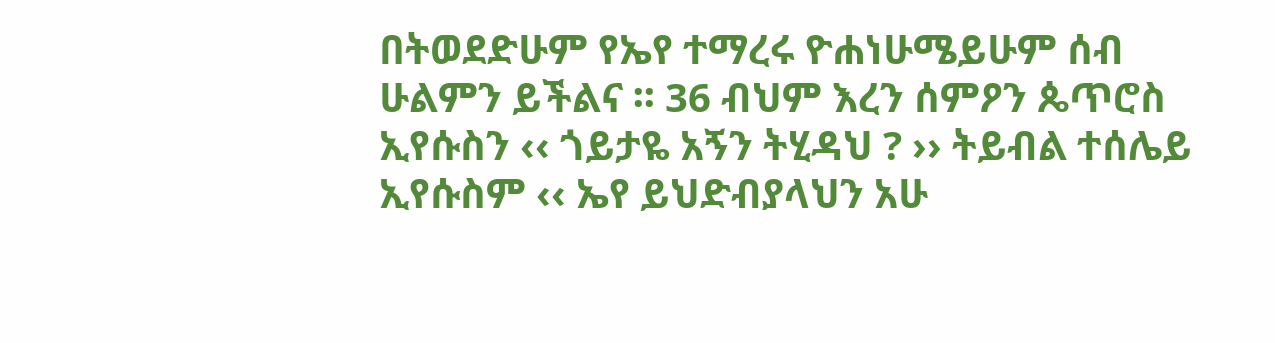በትወደድሁም የኤየ ተማረሩ ዮሐነሁሜይሁም ሰብ ሁልምን ይችልና ፡፡ 36 ብህም እረን ሰምዖን ጴጥሮስ ኢየሱስን ‹‹ ጎይታዬ አኝን ትሂዳህ ? ›› ትይብል ተሰሌይ ኢየሱስም ‹‹ ኤየ ይህድብያላህን አሁ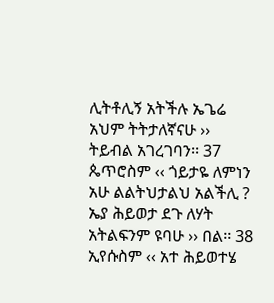ሊትቶሊኝ አትችሉ ኤጌሬ አህም ትትታለኛናሁ ›› ትይብል አገረገባን፡፡ 37 ጴጥሮስም ‹‹ ጎይታዬ ለምነን አሁ ልልትህታልህ አልችሊ ? ኤያ ሕይወታ ደጉ ለሃት አትልፍንም ዩባሁ ›› በል፡፡ 38 ኢየሱስም ‹‹ አተ ሕይወተሄ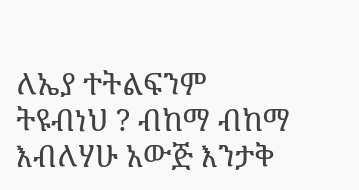ለኤያ ተትልፍንም ትዩብነህ ? ብከማ ብከማ እብለሃሁ አውጅ እንታቅ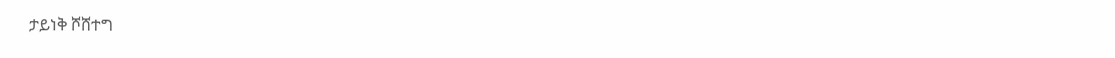ታይነቅ ሾሸተግ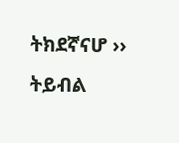ትክደኛናሆ ›› ትይብል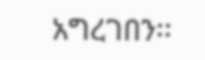አግረገበን፡፡